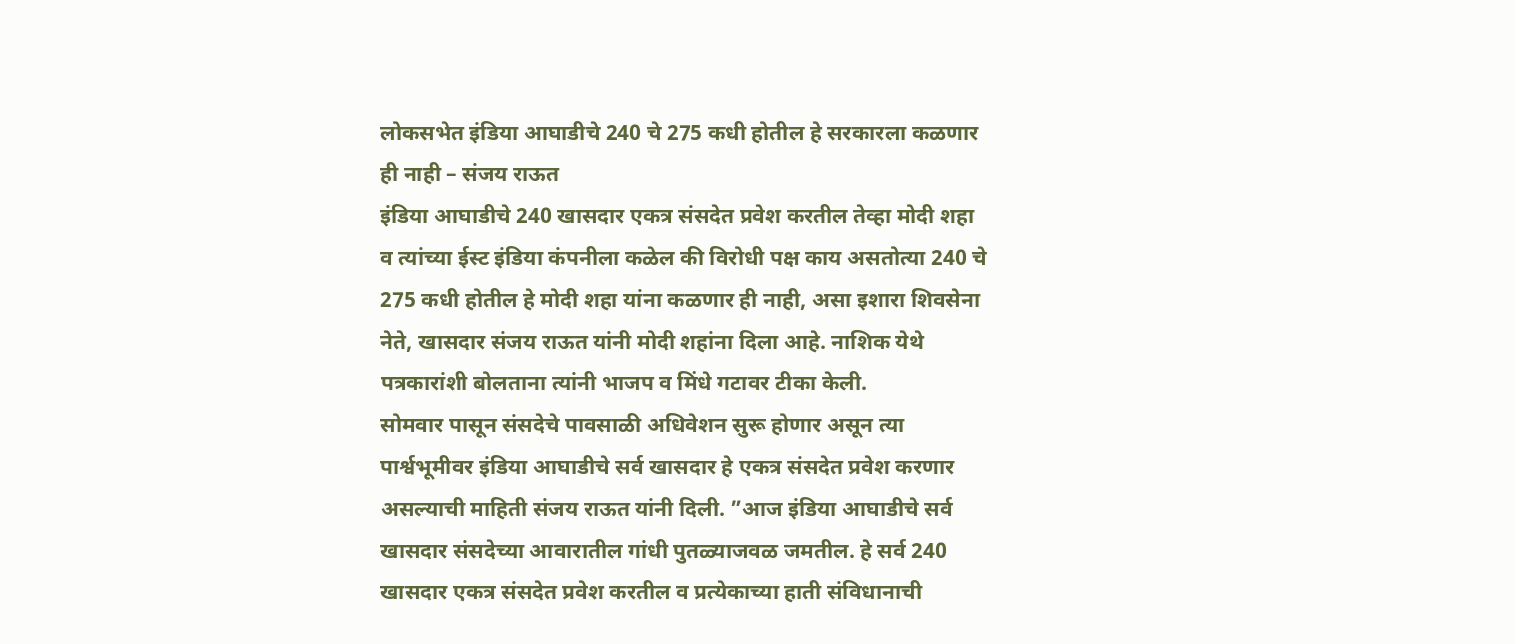लोकसभेत इंडिया आघाडीचे 240 चे 275 कधी होतील हे सरकारला कळणार ही नाही – संजय राऊत
इंडिया आघाडीचे 240 खासदार एकत्र संसदेत प्रवेश करतील तेव्हा मोदी शहा व त्यांच्या ईस्ट इंडिया कंपनीला कळेल की विरोधी पक्ष काय असतोत्या 240 चे 275 कधी होतील हे मोदी शहा यांना कळणार ही नाही, असा इशारा शिवसेना नेते, खासदार संजय राऊत यांनी मोदी शहांना दिला आहे. नाशिक येथे पत्रकारांशी बोलताना त्यांनी भाजप व मिंधे गटावर टीका केली.
सोमवार पासून संसदेचे पावसाळी अधिवेशन सुरू होणार असून त्या पार्श्वभूमीवर इंडिया आघाडीचे सर्व खासदार हे एकत्र संसदेत प्रवेश करणार असल्याची माहिती संजय राऊत यांनी दिली. ”आज इंडिया आघाडीचे सर्व खासदार संसदेच्या आवारातील गांधी पुतळ्याजवळ जमतील. हे सर्व 240 खासदार एकत्र संसदेत प्रवेश करतील व प्रत्येकाच्या हाती संविधानाची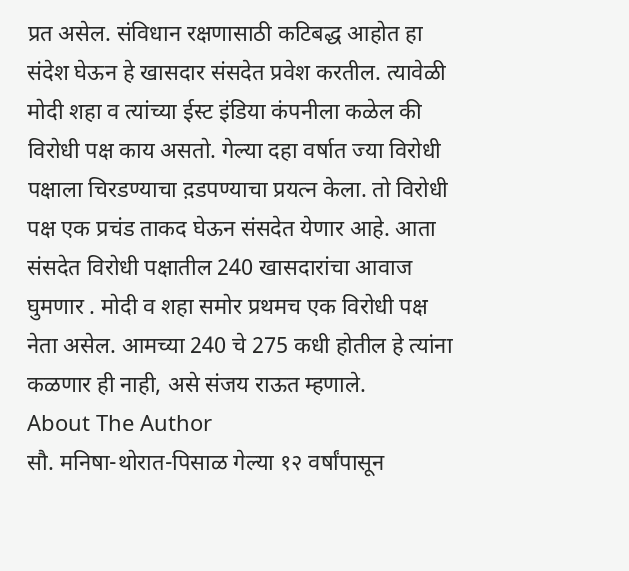प्रत असेल. संविधान रक्षणासाठी कटिबद्ध आहोत हा संदेश घेऊन हे खासदार संसदेत प्रवेश करतील. त्यावेळी मोदी शहा व त्यांच्या ईस्ट इंडिया कंपनीला कळेल की विरोधी पक्ष काय असतो. गेल्या दहा वर्षात ज्या विरोधी पक्षाला चिरडण्याचा द़डपण्याचा प्रयत्न केला. तो विरोधी पक्ष एक प्रचंड ताकद घेऊन संसदेत येणार आहे. आता संसदेत विरोधी पक्षातील 240 खासदारांचा आवाज घुमणार . मोदी व शहा समोर प्रथमच एक विरोधी पक्ष नेता असेल. आमच्या 240 चे 275 कधी होतील हे त्यांना कळणार ही नाही, असे संजय राऊत म्हणाले.
About The Author
सौ. मनिषा-थोरात-पिसाळ गेल्या १२ वर्षांपासून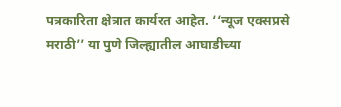पत्रकारिता क्षेत्रात कार्यरत आहेत. ‘‘न्यूज एक्सप्रसे मराठी’’ या पुणे जिल्ह्यातील आघाडीच्या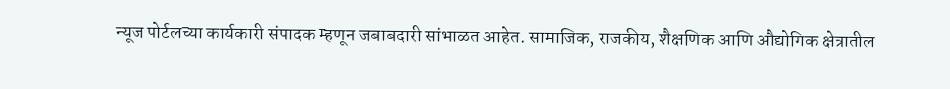न्यूज पोर्टलच्या कार्यकारी संपादक म्हणून जबाबदारी सांभाळत आहेत. सामाजिक, राजकीय, शैक्षणिक आणि औद्योगिक क्षेत्रातील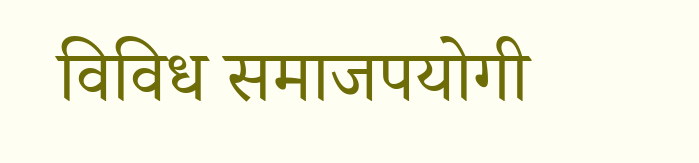विविध समाजपयोगी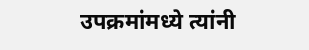उपक्रमांमध्ये त्यांनी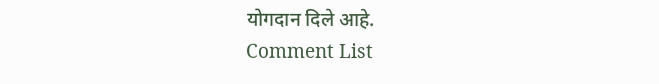योगदान दिले आहे.
Comment List